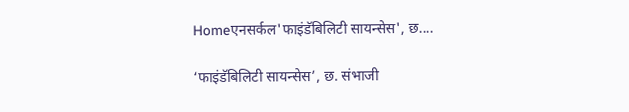Homeएनसर्कल'फाइंडॅबिलिटी सायन्सेस', छ....

‘फाइंडॅबिलिटी सायन्सेस’, छ. संभाजी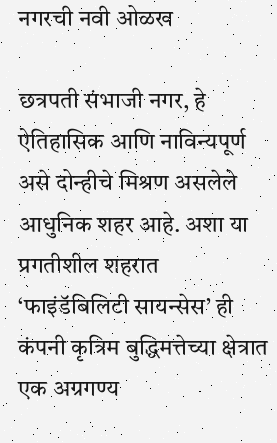नगरची नवी ओळख

छत्रपती संभाजी नगर, हे ऐतिहासिक आणि नाविन्यपूर्ण असे दोन्हीचे मिश्रण असलेले आधुनिक शहर आहे. अशा या प्रगतीशील शहरात ‘फाइंडॅबिलिटी सायन्सेस’ ही कंपनी कृत्रिम बुद्धिमत्तेच्या क्षेत्रात एक अग्रगण्य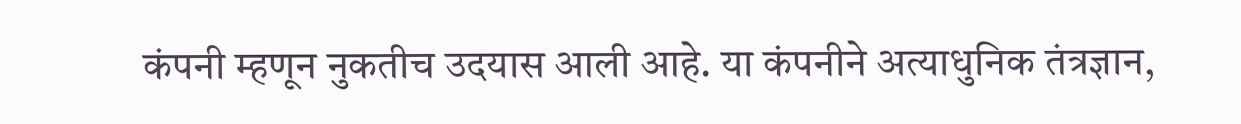कंपनी म्हणून नुकतीच उदयास आली आहे. या कंपनीने अत्याधुनिक तंत्रज्ञान,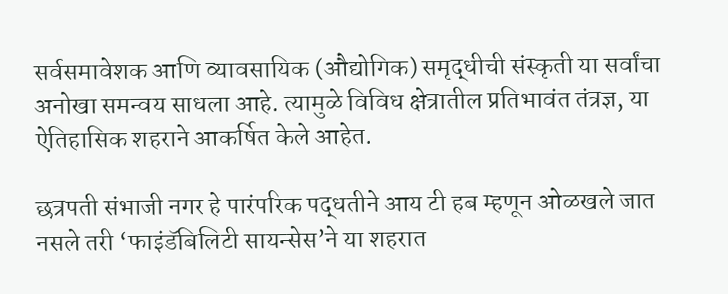सर्वसमावेशक आणि व्यावसायिक (औद्योगिक) समृद्धीची संस्कृती या सर्वांचा अनोखा समन्वय साधला आहे. त्यामुळे विविध क्षेत्रातील प्रतिभावंत तंत्रज्ञ, या ऐतिहासिक शहराने आकर्षित केले आहेत.

छत्रपती संभाजी नगर हे पारंपरिक पद्धतीने आय टी हब म्हणून ओळखले जात नसले तरी ‘फाइंडॅबिलिटी सायन्सेस’ने या शहरात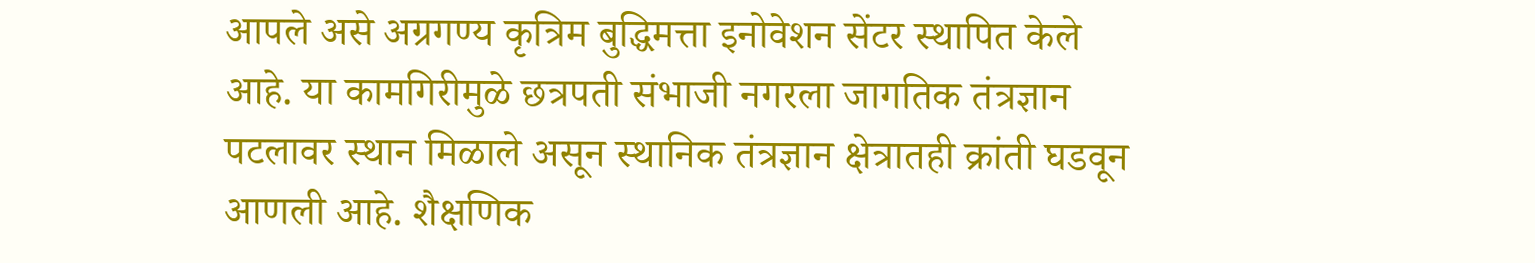आपले असे अग्रगण्य कृत्रिम बुद्धिमत्ता इनोवेशन सेंटर स्थापित केले आहे. या कामगिरीमुळे छत्रपती संभाजी नगरला जागतिक तंत्रज्ञान पटलावर स्थान मिळाले असून स्थानिक तंत्रज्ञान क्षेत्रातही क्रांती घडवून आणली आहे. शैक्षणिक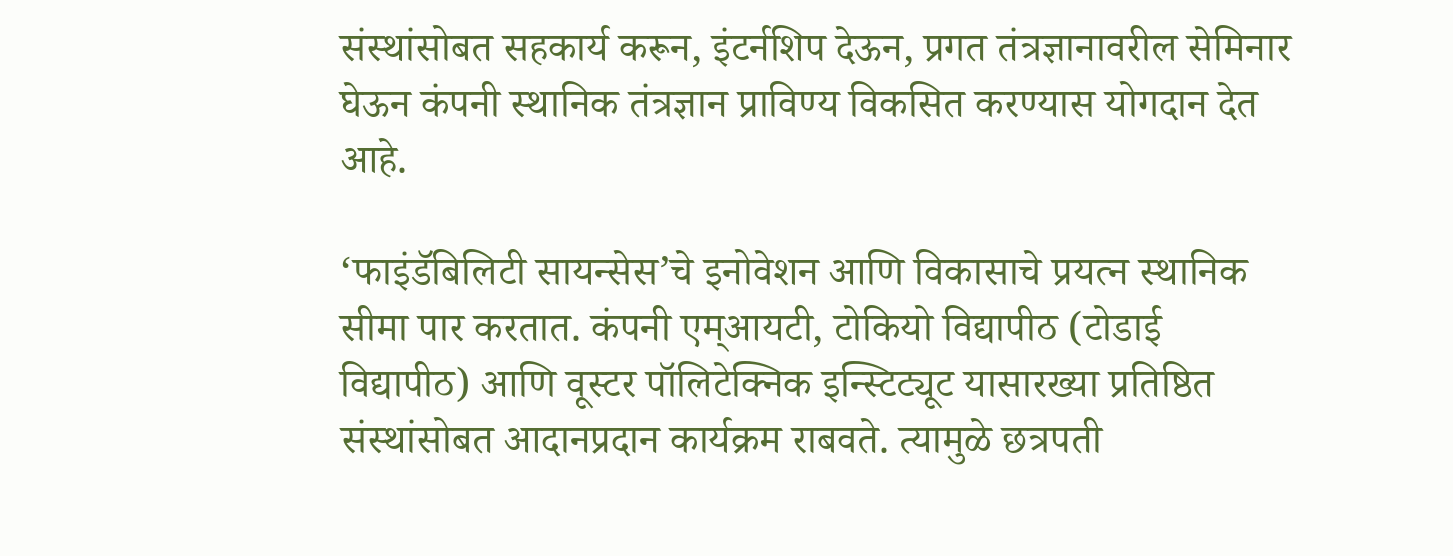संस्थांसोबत सहकार्य करून, इंटर्नशिप देऊन, प्रगत तंत्रज्ञानावरील सेमिनार घेऊन कंपनी स्थानिक तंत्रज्ञान प्राविण्य विकसित करण्यास योगदान देत आहे.

‘फाइंडॅबिलिटी सायन्सेस’चे इनोवेशन आणि विकासाचे प्रयत्न स्थानिक सीमा पार करतात. कंपनी एम्आयटी, टोकियो विद्यापीठ (टोडाई विद्यापीठ) आणि वूस्टर पॉलिटेक्निक इन्स्टिट्यूट यासारख्या प्रतिष्ठित संस्थांसोबत आदानप्रदान कार्यक्रम राबवते. त्यामुळे छत्रपती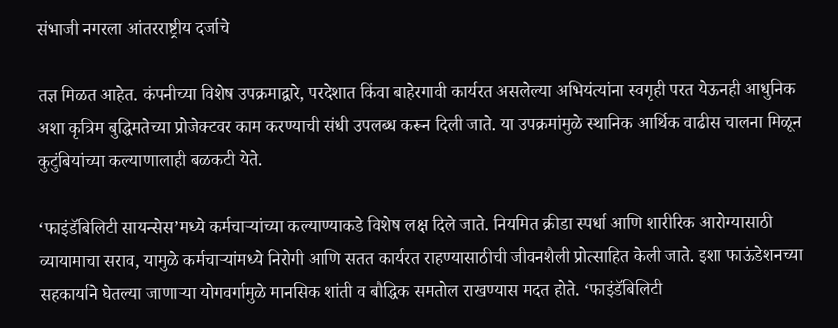संभाजी नगरला आंतरराष्ट्रीय दर्जाचे

तज्ञ मिळत आहेत. कंपनीच्या विशेष उपक्रमाद्वारे, परदेशात किंवा बाहेरगावी कार्यरत असलेल्या अभियंत्यांना स्वगृही परत येऊनही आधुनिक अशा कृत्रिम बुद्धिमतेच्या प्रोजेक्टवर काम करण्याची संधी उपलब्ध करून दिली जाते. या उपक्रमांमुळे स्थानिक आर्थिक वाढीस चालना मिळून कुटुंबियांच्या कल्याणालाही बळकटी येते.

‘फाइंडॅबिलिटी सायन्सेस’मध्ये कर्मचाऱ्यांच्या कल्याण्याकडे विशेष लक्ष दिले जाते. नियमित क्रीडा स्पर्धा आणि शारीरिक आरोग्यासाठी व्यायामाचा सराव, यामुळे कर्मचाऱ्यांमध्ये निरोगी आणि सतत कार्यरत राहण्यासाठीची जीवनशैली प्रोत्साहित केली जाते. इशा फाऊंडेशनच्या सहकार्याने घेतल्या जाणाऱ्या योगवर्गामुळे मानसिक शांती व बौद्धिक समतोल राखण्यास मदत होते. ‘फाइंडॅबिलिटी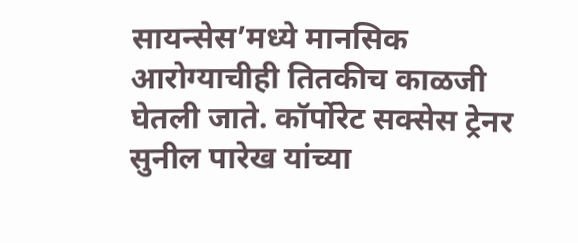सायन्सेस’मध्ये मानसिक आरोग्याचीही तितकीच काळजी घेतली जाते. कॉर्पोरेट सक्सेस ट्रेनर सुनील पारेख यांच्या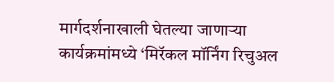मार्गदर्शनाखाली घेतल्या जाणाऱ्या कार्यक्रमांमध्ये ‘मिरॅकल मॉर्निंग रिचुअल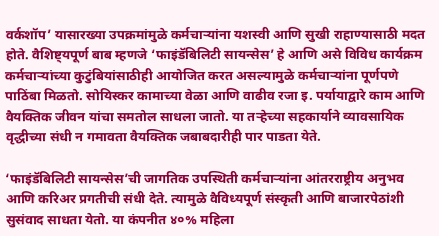वर्कशॉप’ यासारख्या उपक्रमांमुळे कर्मचाऱ्यांना यशस्वी आणि सुखी राहाण्यासाठी मदत होते. वैशिष्ट्यपूर्ण बाब म्हणजे ‘फाइंडॅबिलिटी सायन्सेस’ हे आणि असे विविध कार्यक्रम कर्मचाऱ्यांच्या कुटुंबियांसाठीही आयोजित करत असल्यामुळे कर्मचाऱ्यांना पूर्णपणे पाठिंबा मिळतो. सोयिस्कर कामाच्या वेळा आणि वाढीव रजा इ. पर्यायाद्वारे काम आणि वैयक्तिक जीवन यांचा समतोल साधला जातो. या तऱ्हेच्या सहकार्याने व्यावसायिक वृद्धीच्या संधी न गमावता वैयक्तिक जबाबदारीही पार पाडता येते.

‘फाइंडॅबिलिटी सायन्सेस’ची जागतिक उपस्थिती कर्मचाऱ्यांना आंतरराष्ट्रीय अनुभव आणि करिअर प्रगतीची संधी देते. त्यामुळे वैविध्यपूर्ण संस्कृती आणि बाजारपेठांशी सुसंवाद साधता येतो. या कंपनीत ४०% महिला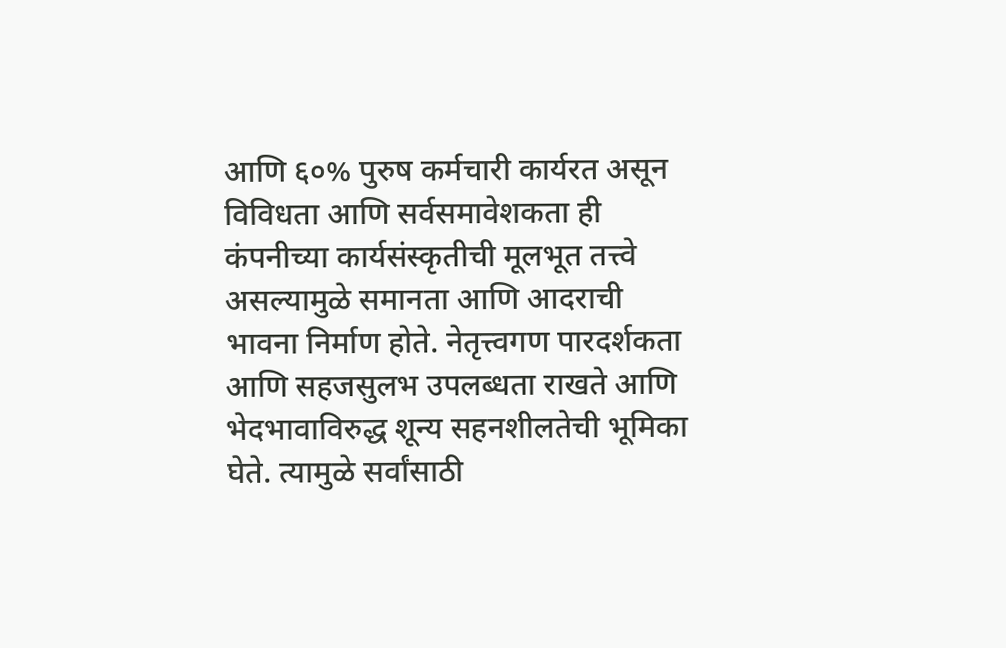आणि ६०% पुरुष कर्मचारी कार्यरत असून विविधता आणि सर्वसमावेशकता ही कंपनीच्या कार्यसंस्कृतीची मूलभूत तत्त्वे असल्यामुळे समानता आणि आदराची भावना निर्माण होते. नेतृत्त्वगण पारदर्शकता आणि सहजसुलभ उपलब्धता राखते आणि भेदभावाविरुद्ध शून्य सहनशीलतेची भूमिका घेते. त्यामुळे सर्वांसाठी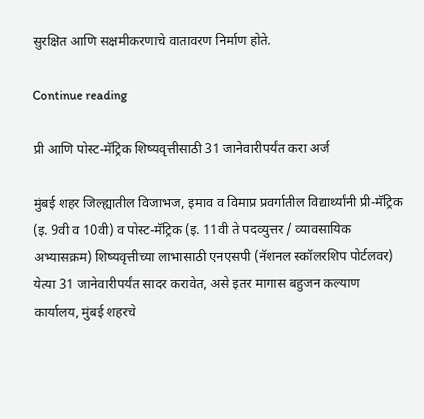सुरक्षित आणि सक्षमीकरणाचे वातावरण निर्माण होते.

Continue reading

प्री आणि पोस्ट-मॅट्रिक शिष्यवृत्तीसाठी 31 जानेवारीपर्यंत करा अर्ज

मुंबई शहर जिल्ह्यातील विजाभज, इमाव व विमाप्र प्रवर्गातील विद्यार्थ्यांनी प्री-मॅट्रिक (इ. 9वी व 10वी) व पोस्ट-मॅट्रिक (इ. 11वी ते पदव्युत्तर / व्यावसायिक अभ्यासक्रम) शिष्यवृत्तीच्या लाभासाठी एनएसपी (नॅशनल स्कॉलरशिप पोर्टलवर) येत्या 31 जानेवारीपर्यंत सादर करावेत, असे इतर मागास बहुजन कल्याण कार्यालय, मुंबई शहरचे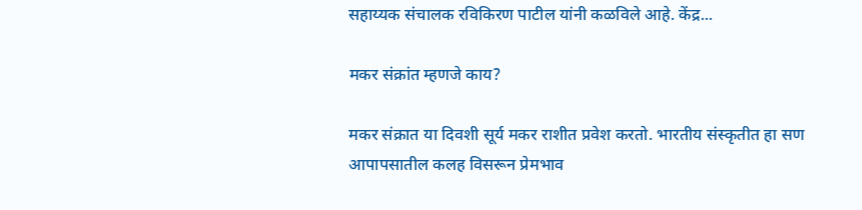सहाय्यक संचालक रविकिरण पाटील यांनी कळविले आहे. केंद्र...

मकर संक्रांत म्हणजे काय?

मकर संक्रात या दिवशी सूर्य मकर राशीत प्रवेश करतो. भारतीय संस्कृतीत हा सण आपापसातील कलह विसरून प्रेमभाव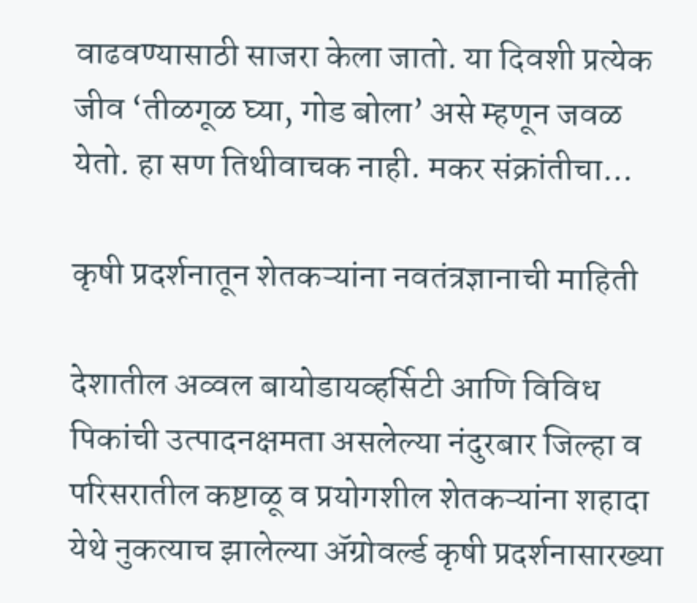वाढवण्यासाठी साजरा केला जातो. या दिवशी प्रत्येक जीव ‘तीळगूळ घ्या, गोड बोला’ असे म्हणून जवळ येतो. हा सण तिथीवाचक नाही. मकर संक्रांतीचा...

कृषी प्रदर्शनातून शेतकऱ्यांना नवतंत्रज्ञानाची माहिती

देशातील अव्वल बायोडायव्हर्सिटी आणि विविध पिकांची उत्पादनक्षमता असलेल्या नंदुरबार जिल्हा व परिसरातील कष्टाळू व प्रयोगशील शेतकऱ्यांना शहादा येथे नुकत्याच झालेल्या ॲग्रोवर्ल्ड कृषी प्रदर्शनासारख्या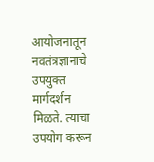आयोजनातून नवतंत्रज्ञानाचे उपयुक्त मार्गदर्शन मिळते. त्याचा उपयोग करून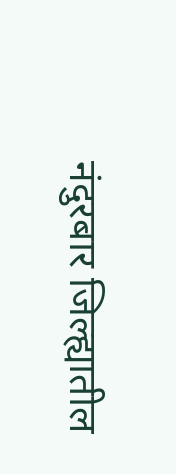नंदुरबार जिल्ह्यातील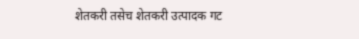शेतकरी तसेच शेतकरी उत्पादक गट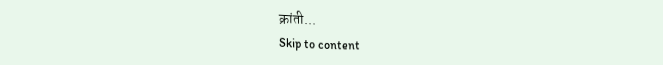क्रांती...
Skip to content